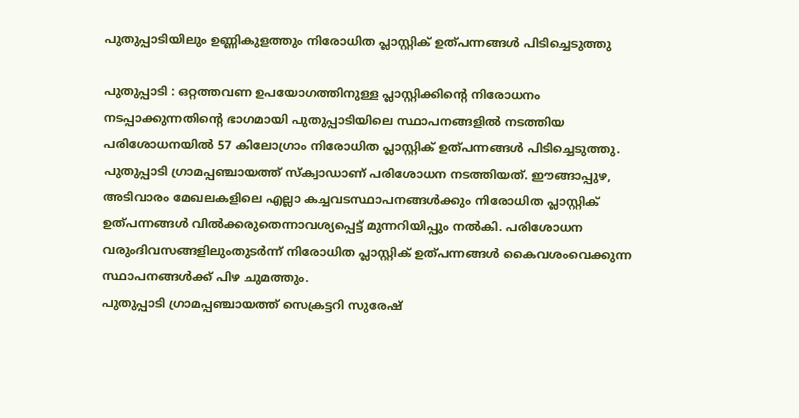പുതുപ്പാടിയിലും ഉണ്ണികുളത്തും നിരോധിത പ്ലാസ്റ്റിക് ഉത്പന്നങ്ങൾ പിടിച്ചെടുത്തു

പുതുപ്പാടി : ഒറ്റത്തവണ ഉപയോഗത്തിനുള്ള പ്ലാസ്റ്റിക്കിന്റെ നിരോധനം നടപ്പാക്കുന്നതിന്റെ ഭാഗമായി പുതുപ്പാടിയിലെ സ്ഥാപനങ്ങളിൽ നടത്തിയ പരിശോധനയിൽ 57 കിലോഗ്രാം നിരോധിത പ്ലാസ്റ്റിക് ഉത്പന്നങ്ങൾ പിടിച്ചെടുത്തു.
പുതുപ്പാടി ഗ്രാമപ്പഞ്ചായത്ത് സ്ക്വാഡാണ് പരിശോധന നടത്തിയത്. ഈങ്ങാപ്പുഴ, അടിവാരം മേഖലകളിലെ എല്ലാ കച്ചവടസ്ഥാപനങ്ങൾക്കും നിരോധിത പ്ലാസ്റ്റിക് ഉത്പന്നങ്ങൾ വിൽക്കരുതെന്നാവശ്യപ്പെട്ട് മുന്നറിയിപ്പും നൽകി. പരിശോധന വരുംദിവസങ്ങളിലുംതുടർന്ന് നിരോധിത പ്ലാസ്റ്റിക് ഉത്പന്നങ്ങൾ കൈവശംവെക്കുന്ന സ്ഥാപനങ്ങൾക്ക് പിഴ ചുമത്തും.
പുതുപ്പാടി ഗ്രാമപ്പഞ്ചായത്ത് സെക്രട്ടറി സുരേഷ്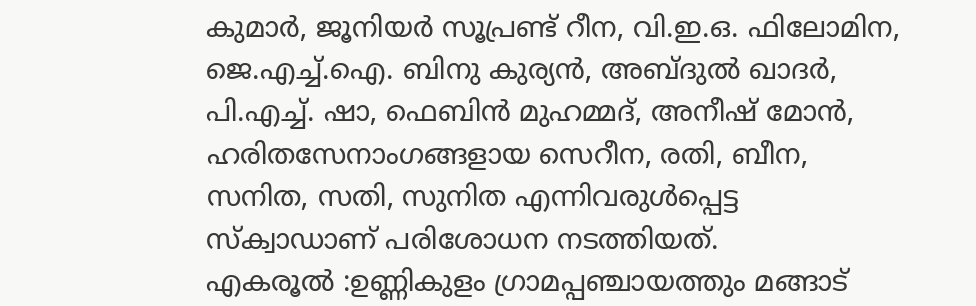കുമാർ, ജൂനിയർ സൂപ്രണ്ട് റീന, വി.ഇ.ഒ. ഫിലോമിന, ജെ.എച്ച്.ഐ. ബിനു കുര്യൻ, അബ്ദുൽ ഖാദർ, പി.എച്ച്. ഷാ, ഫെബിൻ മുഹമ്മദ്, അനീഷ് മോൻ, ഹരിതസേനാംഗങ്ങളായ സെറീന, രതി, ബീന, സനിത, സതി, സുനിത എന്നിവരുൾപ്പെട്ട സ്ക്വാഡാണ് പരിശോധന നടത്തിയത്.
എകരൂൽ :ഉണ്ണികുളം ഗ്രാമപ്പഞ്ചായത്തും മങ്ങാട്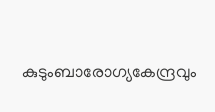കുടുംബാരോഗ്യകേന്ദ്രവും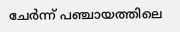ചേർന്ന് പഞ്ചായത്തിലെ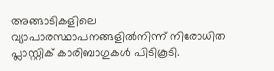അങ്ങാടികളിലെ വ്യാപാരസ്ഥാപനങ്ങളിൽനിന്ന് നിരോധിത പ്ലാസ്റ്റിക് കാരിബാഗുകൾ പിടികൂടി.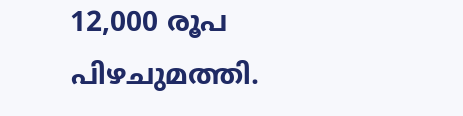12,000 രൂപ പിഴചുമത്തി.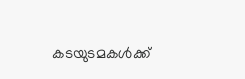കടയുടമകൾക്ക്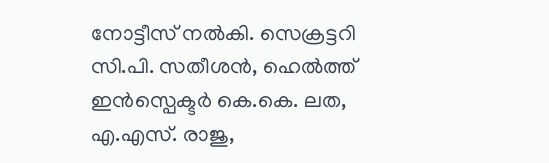നോട്ടീസ് നൽകി. സെക്രട്ടറി സി.പി. സതീശൻ, ഹെൽത്ത് ഇൻസ്പെക്ടർ കെ.കെ. ലത, എ.എസ്. രാജു,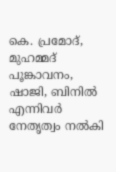കെ. പ്രമോദ്, മുഹമ്മദ് പൂങ്കാവനം, ഷാജി, ബിനിൽ എന്നിവർ നേതൃത്വം നൽകി